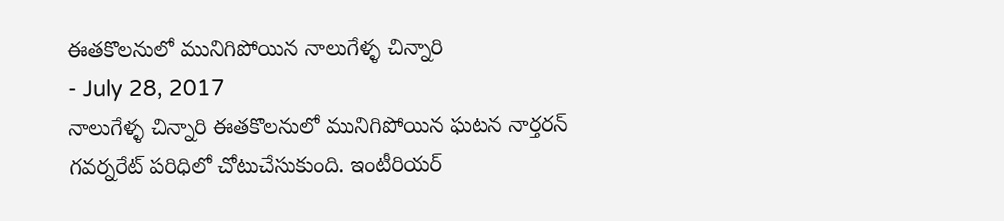ఈతకొలనులో మునిగిపోయిన నాలుగేళ్ళ చిన్నారి
- July 28, 2017
నాలుగేళ్ళ చిన్నారి ఈతకొలనులో మునిగిపోయిన ఘటన నార్తరన్ గవర్నరేట్ పరిధిలో చోటుచేసుకుంది. ఇంటీరియర్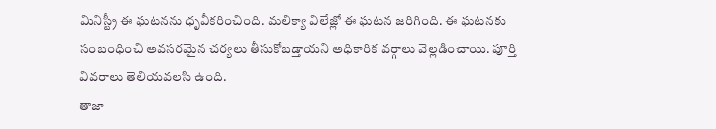మినిస్ట్రీ ఈ ఘటనను ధృవీకరించింది. మలిక్యా విలేజ్లో ఈ ఘటన జరిగింది. ఈ ఘటనకు సంబంధించి అవసరమైన చర్యలు తీసుకోబడ్తాయని అధికారిక వర్గాలు వెల్లడించాయి. పూర్తి వివరాలు తెలియవలసి ఉంది.
తాజా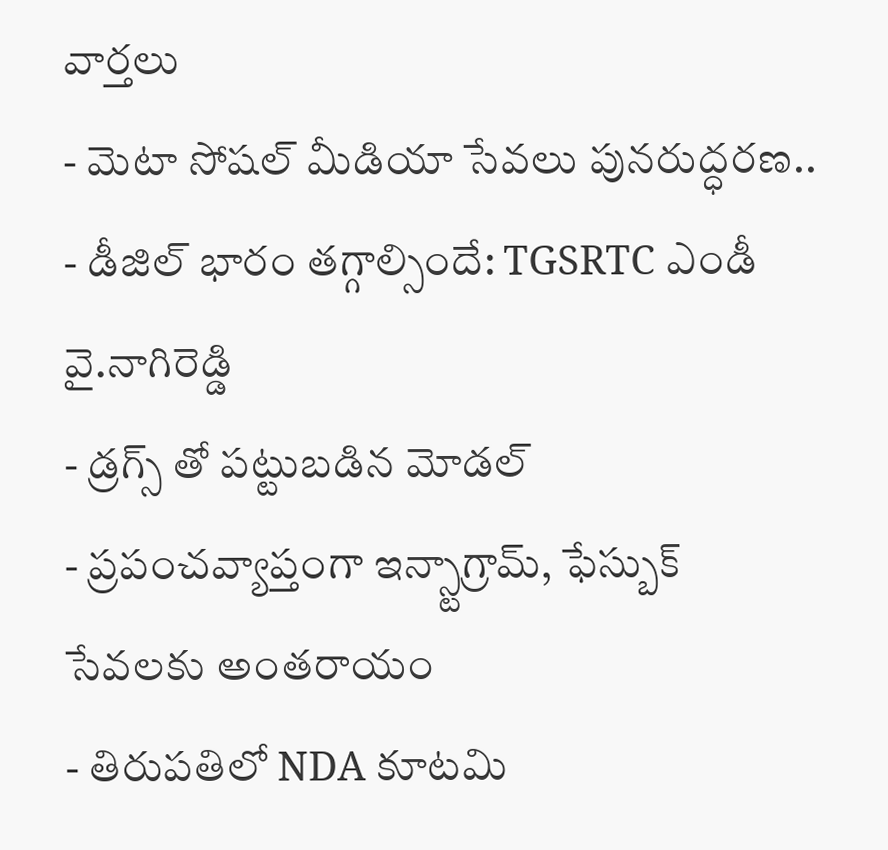వార్తలు
- మెటా సోషల్ మీడియా సేవలు పునరుద్ధరణ..
- డీజిల్ భారం తగ్గాల్సిందే: TGSRTC ఎండీ వై.నాగిరెడ్డి
- డ్రగ్స్ తో పట్టుబడిన మోడల్
- ప్రపంచవ్యాప్తంగా ఇన్స్టాగ్రామ్, ఫేస్బుక్ సేవలకు అంతరాయం
- తిరుపతిలో NDA కూటమి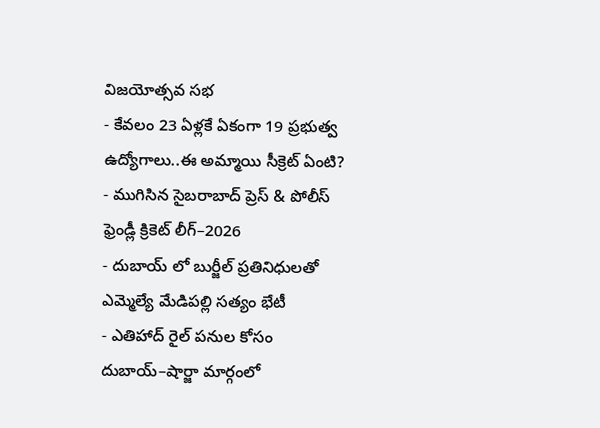విజయోత్సవ సభ
- కేవలం 23 ఏళ్లకే ఏకంగా 19 ప్రభుత్వ ఉద్యోగాలు..ఈ అమ్మాయి సీక్రెట్ ఏంటి?
- ముగిసిన సైబరాబాద్ ప్రెస్ & పోలీస్ ఫ్రెండ్లీ క్రికెట్ లీగ్–2026
- దుబాయ్ లో బుర్జీల్ ప్రతినిధులతో ఎమ్మెల్యే మేడిపల్లి సత్యం భేటీ
- ఎతిహాద్ రైల్ పనుల కోసం దుబాయ్–షార్జా మార్గంలో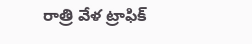రాత్రి వేళ ట్రాఫిక్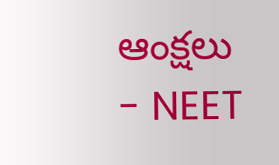ఆంక్షలు
- NEET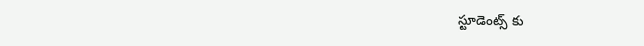స్టూడెంట్స్ కు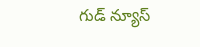గుడ్ న్యూస్